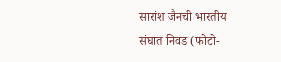सारांश जैनची भारतीय संघात निवड (फोटो-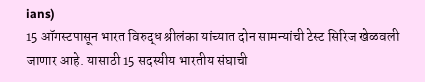ians)
15 ऑगस्टपासून भारत विरुद्ध श्रीलंका यांच्यात दोन सामन्यांची टेस्ट सिरिज खेळवली जाणार आहे. यासाठी 15 सदस्यीय भारतीय संघाची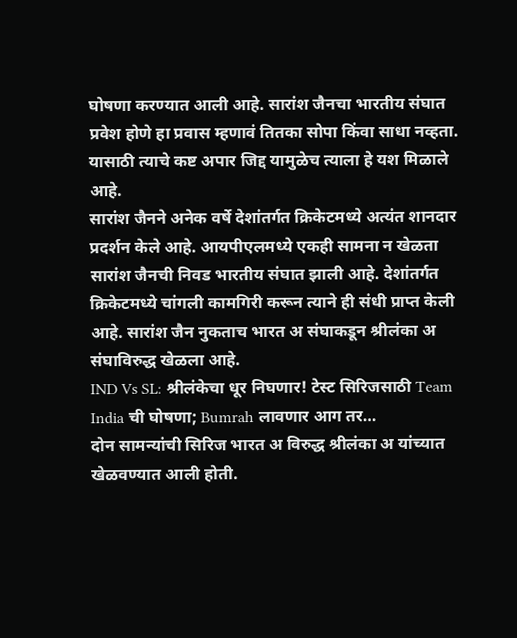घोषणा करण्यात आली आहे. सारांश जैनचा भारतीय संघात प्रवेश होणे हा प्रवास म्हणावं तितका सोपा किंवा साधा नव्हता. यासाठी त्याचे कष्ट अपार जिद्द यामुळेच त्याला हे यश मिळाले आहे.
सारांश जैनने अनेक वर्षे देशांतर्गत क्रिकेटमध्ये अत्यंत शानदार प्रदर्शन केले आहे. आयपीएलमध्ये एकही सामना न खेळता सारांश जैनची निवड भारतीय संघात झाली आहे. देशांतर्गत क्रिकेटमध्ये चांगली कामगिरी करून त्याने ही संधी प्राप्त केली आहे. सारांश जैन नुकताच भारत अ संघाकडून श्रीलंका अ संघाविरुद्ध खेळला आहे.
IND Vs SL: श्रीलंकेचा धूर निघणार! टेस्ट सिरिजसाठी Team India ची घोषणा; Bumrah लावणार आग तर…
दोन सामन्यांची सिरिज भारत अ विरुद्ध श्रीलंका अ यांच्यात खेळवण्यात आली होती.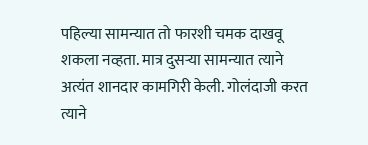पहिल्या सामन्यात तो फारशी चमक दाखवू शकला नव्हता. मात्र दुसऱ्या सामन्यात त्याने अत्यंत शानदार कामगिरी केली. गोलंदाजी करत त्याने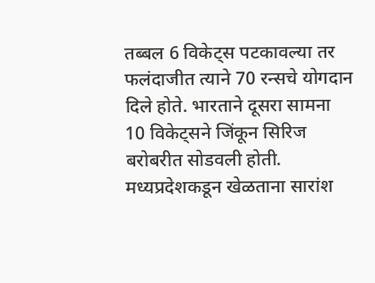तब्बल 6 विकेट्स पटकावल्या तर फलंदाजीत त्याने 70 रन्सचे योगदान दिले होते. भारताने दूसरा सामना 10 विकेट्सने जिंकून सिरिज बरोबरीत सोडवली होती.
मध्यप्रदेशकडून खेळताना सारांश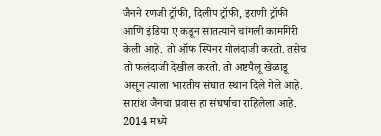जैनने रणजी ट्रॉफी, दिलीप ट्रॉफी, इराणी ट्रॉफी आणि इंडिया ए कडून सातत्याने चांगली कामगिरी केली आहे. तो ऑफ स्पिनर गोलंदाजी करतो. तसेच तो फलंदाजी देखील करतो. तो अष्टपैलू खेळाडू असून त्याला भारतीय संघात स्थान दिले गेले आहे.
सारांश जैनचा प्रवास हा संघर्षाचा राहिलेला आहे. 2014 मध्ये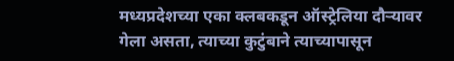मध्यप्रदेशच्या एका क्लबकडून ऑस्ट्रेलिया दौऱ्यावर गेला असता, त्याच्या कुटुंबाने त्याच्यापासून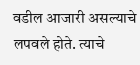वडील आजारी असल्याचे लपवले होते. त्याचे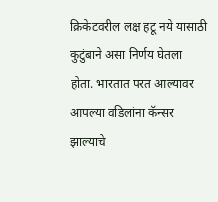क्रिकेटवरील लक्ष हटू नये यासाठी कुटुंबाने असा निर्णय घेतला होता. भारतात परत आल्यावर आपल्या वडिलांना कॅन्सर झाल्याचे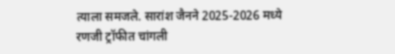त्याला समजले. सारांश जैनने 2025-2026 मध्ये रणजी ट्रॉफीत चांगली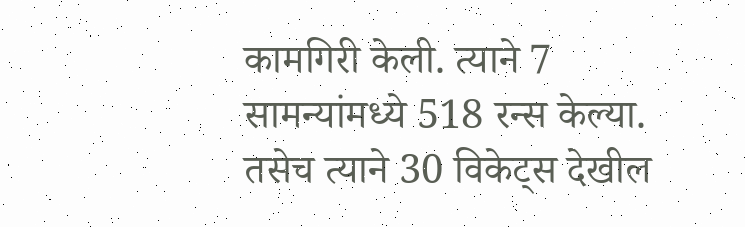कामगिरी केली. त्याने 7 सामन्यांमध्ये 518 रन्स केल्या. तसेच त्याने 30 विकेट्स देखील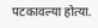पटकावल्या होत्या.